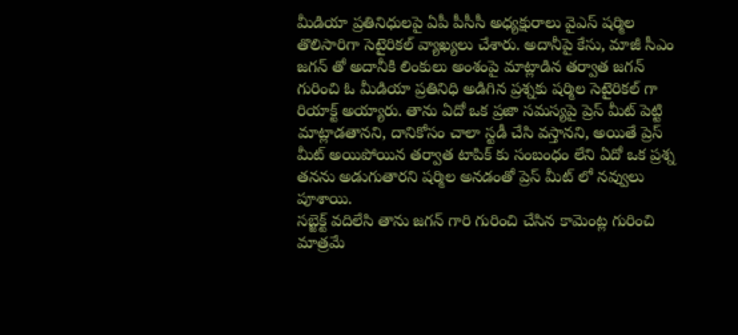మీడియా ప్రతినిధులపై ఏపీ పీసీసీ అధ్యక్షురాలు వైఎస్ షర్మిల తొలిసారిగా సెటైరికల్ వ్యాఖ్యలు చేశారు. అదానీపై కేసు, మాజీ సీఎం జగన్ తో అదానీకి లింకులు అంశంపై మాట్లాడిన తర్వాత జగన్ గురించి ఓ మీడియా ప్రతినిధి అడిగిన ప్రశ్నకు షర్మిల సెటైరికల్ గా రియాక్ట్ అయ్యారు. తాను ఏదో ఒక ప్రజా సమస్యపై ప్రెస్ మీట్ పెట్టి మాట్లాడతానని, దానికోసం చాలా స్టడీ చేసి వస్తానని, అయితే ప్రెస్ మీట్ అయిపోయిన తర్వాత టాపిక్ కు సంబంధం లేని ఏదో ఒక ప్రశ్న తనను అడుగుతారని షర్మిల అనడంతో ప్రెస్ మీట్ లో నవ్వులు పూశాయి.
సబ్జెక్ట్ వదిలేసి తాను జగన్ గారి గురించి చేసిన కామెంట్ల గురించి మాత్రమే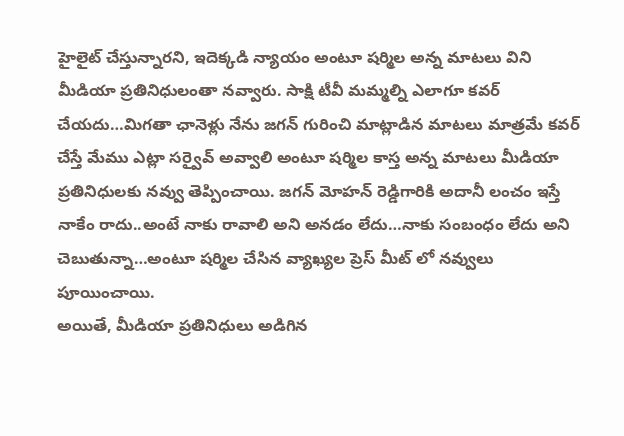హైలైట్ చేస్తున్నారని, ఇదెక్కడి న్యాయం అంటూ షర్మిల అన్న మాటలు విని మీడియా ప్రతినిధులంతా నవ్వారు. సాక్షి టీవీ మమ్మల్ని ఎలాగూ కవర్ చేయదు…మిగతా ఛానెళ్లు నేను జగన్ గురించి మాట్లాడిన మాటలు మాత్రమే కవర్ చేస్తే మేము ఎట్లా సర్వైవ్ అవ్వాలి అంటూ షర్మిల కాస్త అన్న మాటలు మీడియా ప్రతినిధులకు నవ్వు తెప్పించాయి. జగన్ మోహన్ రెడ్డిగారికి అదానీ లంచం ఇస్తే నాకేం రాదు..అంటే నాకు రావాలి అని అనడం లేదు…నాకు సంబంధం లేదు అని చెబుతున్నా…అంటూ షర్మిల చేసిన వ్యాఖ్యల ప్రెస్ మీట్ లో నవ్వులు పూయించాయి.
అయితే, మీడియా ప్రతినిధులు అడిగిన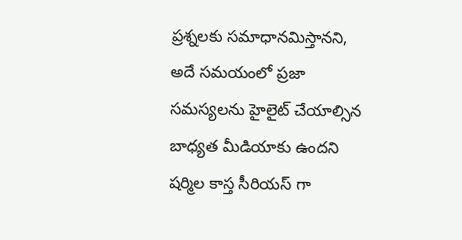ప్రశ్నలకు సమాధానమిస్తానని, అదే సమయంలో ప్రజా సమస్యలను హైలైట్ చేయాల్సిన బాధ్యత మీడియాకు ఉందని షర్మిల కాస్త సీరియస్ గా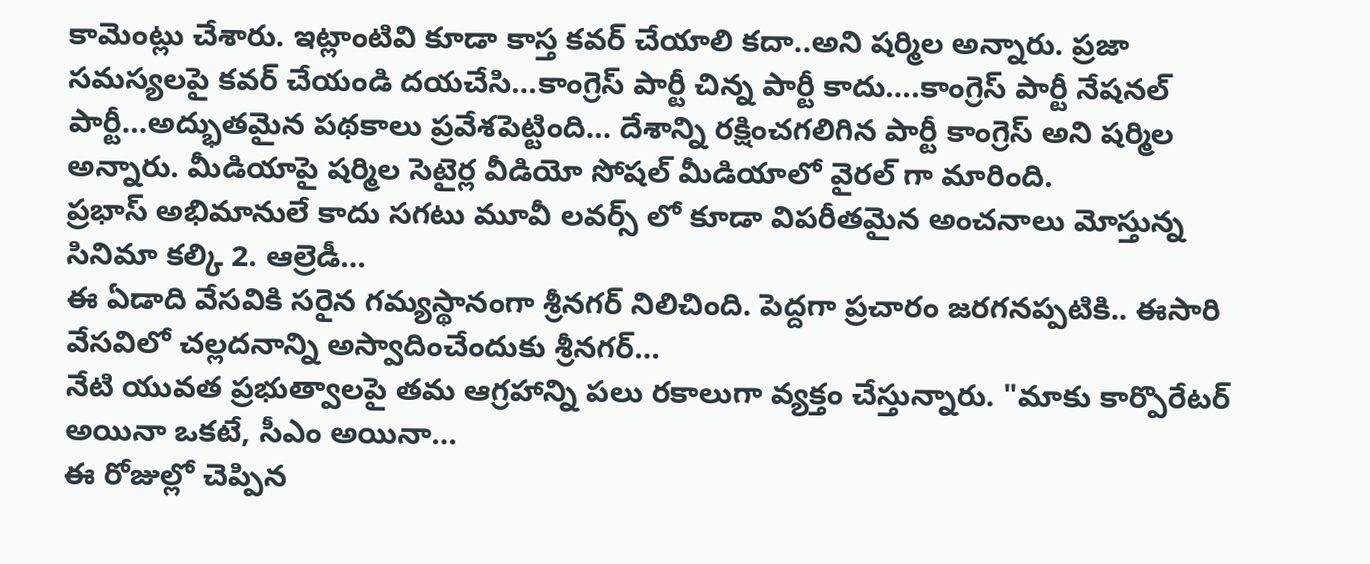కామెంట్లు చేశారు. ఇట్లాంటివి కూడా కాస్త కవర్ చేయాలి కదా..అని షర్మిల అన్నారు. ప్రజా సమస్యలపై కవర్ చేయండి దయచేసి…కాంగ్రెస్ పార్టీ చిన్న పార్టీ కాదు….కాంగ్రెస్ పార్టీ నేషనల్ పార్టీ…అద్భుతమైన పథకాలు ప్రవేశపెట్టింది… దేశాన్ని రక్షించగలిగిన పార్టీ కాంగ్రెస్ అని షర్మిల అన్నారు. మీడియాపై షర్మిల సెటైర్ల వీడియో సోషల్ మీడియాలో వైరల్ గా మారింది.
ప్రభాస్ అభిమానులే కాదు సగటు మూవీ లవర్స్ లో కూడా విపరీతమైన అంచనాలు మోస్తున్న సినిమా కల్కి 2. ఆల్రెడీ…
ఈ ఏడాది వేసవికి సరైన గమ్యస్థానంగా శ్రీనగర్ నిలిచింది. పెద్దగా ప్రచారం జరగనప్పటికి.. ఈసారి వేసవిలో చల్లదనాన్ని అస్వాదించేందుకు శ్రీనగర్…
నేటి యువత ప్రభుత్వాలపై తమ ఆగ్రహాన్ని పలు రకాలుగా వ్యక్తం చేస్తున్నారు. "మాకు కార్పొరేటర్ అయినా ఒకటే, సీఎం అయినా…
ఈ రోజుల్లో చెప్పిన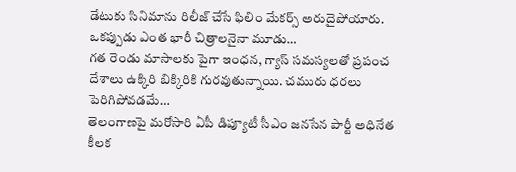డేటుకు సినిమాను రిలీజ్ చేసే ఫిలిం మేకర్స్ అరుదైపోయారు. ఒకప్పుడు ఎంత భారీ చిత్రాలనైనా మూడు…
గత రెండు మాసాలకు పైగా ఇంధన, గ్యాస్ సమస్యలతో ప్రపంచ దేశాలు ఉక్కిరి బిక్కిరికి గురవుతున్నాయి. చమురు ధరలు పెరిగిపోవడమే…
తెలంగాణపై మరోసారి ఏపీ డిప్యూటీ సీఎం జనసేన పార్టీ అధినేత కీలక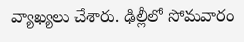వ్యాఖ్యలు చేశారు. ఢిల్లీలో సోమవారం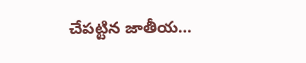చేపట్టిన జాతీయ…